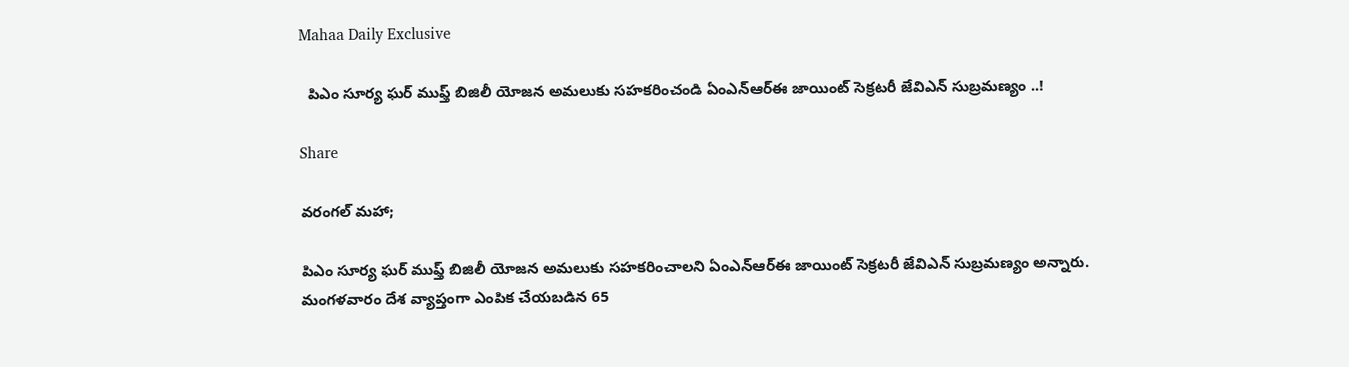Mahaa Daily Exclusive

  పిఎం సూర్య ఘర్ ముఫ్త్ బిజిలీ యోజన అమలుకు సహకరించండి ఏంఎన్ఆర్ఈ జాయింట్ సెక్రటరీ జేవిఎన్ సుబ్రమణ్యం ..!

Share

వరంగల్ మహా;

పిఎం సూర్య ఘర్ ముఫ్త్ బిజిలీ యోజన అమలుకు సహకరించాలని ఏంఎన్ఆర్ఈ జాయింట్ సెక్రటరీ జేవిఎన్ సుబ్రమణ్యం అన్నారు.
మంగళవారం దేశ వ్యాప్తంగా ఎంపిక చేయబడిన 65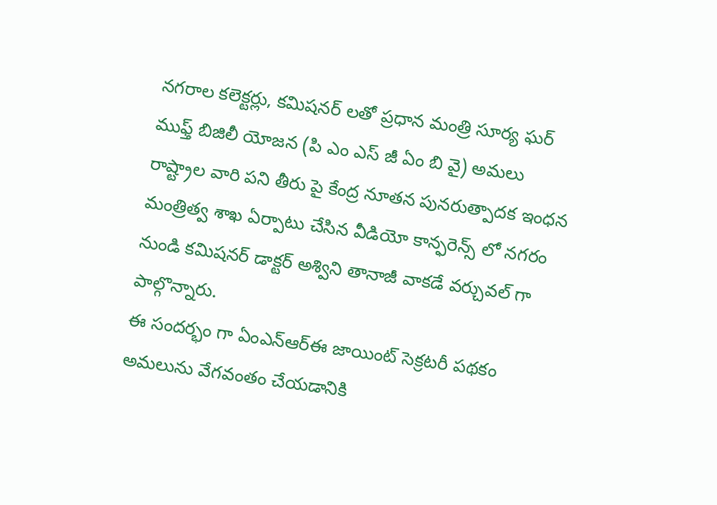నగరాల కలెక్టర్లు, కమిషనర్ లతో ప్రధాన మంత్రి సూర్య ఘర్ ముఫ్త్ బిజిలీ యోజన (పి ఎం ఎస్ జీ ఏం బి వై) అమలు రాష్ట్రాల వారి పని తీరు పై కేంద్ర నూతన పునరుత్పాదక ఇంధన మంత్రిత్వ శాఖ ఏర్పాటు చేసిన వీడియో కాన్ఫరెన్స్ లో నగరం నుండి కమిషనర్ డాక్టర్ అశ్విని తానాజీ వాకడే వర్చువల్ గా పాల్గొన్నారు.
ఈ సందర్భం గా ఏంఎన్ఆర్ఈ జాయింట్ సెక్రటరీ పథకం అమలును వేగవంతం చేయడానికి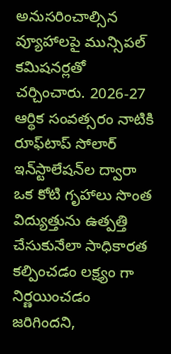అనుసరించాల్సిన వ్యూహాలపై మున్సిపల్ కమిషనర్లతో చర్చించారు. 2026-27 ఆర్థిక సంవత్సరం నాటికి రూఫ్‌టాప్ సోలార్ ఇన్‌స్టాలేషన్‌ల ద్వారా ఒక కోటి గృహాలు సొంత విద్యుత్తును ఉత్పత్తి చేసుకునేలా సాధికారత కల్పించడం లక్ష్యం గా నిర్ణయించడం జరిగిందని,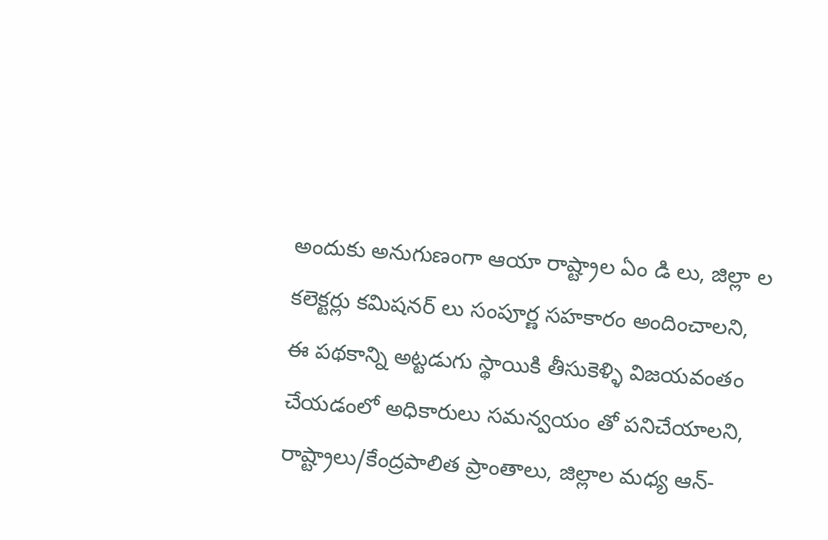అందుకు అనుగుణంగా ఆయా రాష్ట్రాల ఏం డి లు, జిల్లా ల కలెక్టర్లు కమిషనర్ లు సంపూర్ణ సహకారం అందించాలని, ఈ పథకాన్ని అట్టడుగు స్థాయికి తీసుకెళ్ళి విజయవంతం చేయడంలో అధికారులు సమన్వయం తో పనిచేయాలని, రాష్ట్రాలు/కేంద్రపాలిత ప్రాంతాలు, జిల్లాల మధ్య ఆన్-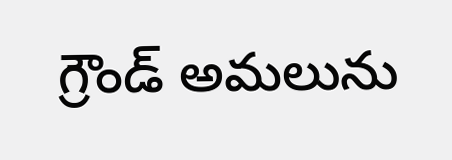గ్రౌండ్ అమలును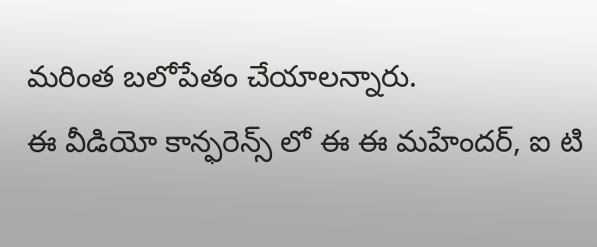మరింత బలోపేతం చేయాలన్నారు.
ఈ వీడియో కాన్ఫరెన్స్ లో ఈ ఈ మహేందర్, ఐ టి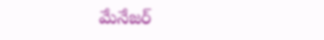మేనేజర్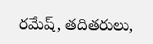రమేష్, తదితరులు,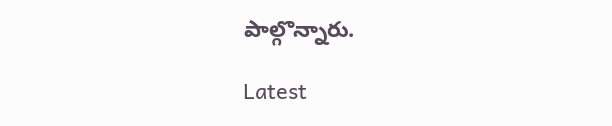పాల్గొన్నారు.

Latest